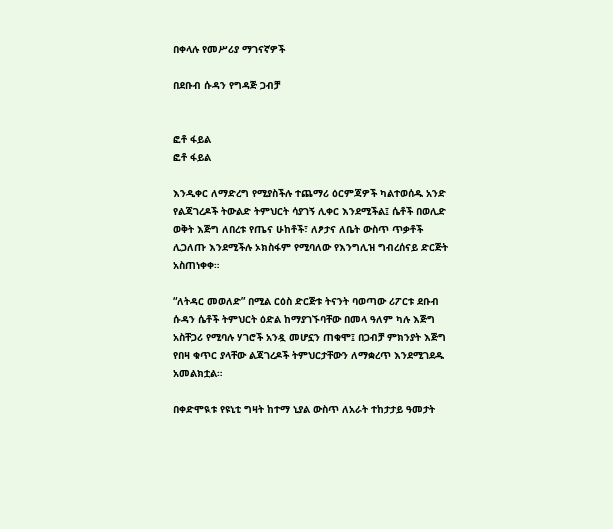በቀላሉ የመሥሪያ ማገናኛዎች

በደቡብ ሱዳን የግዳጅ ጋብቻ


ፎቶ ፋይል
ፎቶ ፋይል

እንዲቀር ለማድረግ የሚያስችሉ ተጨማሪ ዕርምጃዎች ካልተወሰዱ አንድ የልጃገረዶች ትውልድ ትምህርት ሳያገኝ ሊቀር እንደሚችል፤ ሴቶች በወሊድ ወቅት እጅግ ለበረቱ የጤና ሁከቶች፣ ለፆታና ለቤት ውስጥ ጥቃቶች ሊጋለጡ እንደሚችሉ ኦክስፋም የሚባለው የእንግሊዝ ግብረሰናይ ድርጅት አስጠነቀቀ።

“ለትዳር መወለድ” በሚል ርዕስ ድርጅቱ ትናንት ባወጣው ሪፖርቱ ደቡብ ሱዳን ሴቶች ትምህርት ዕድል ከማያገኙባቸው በመላ ዓለም ካሉ እጅግ አስቸጋሪ የሚባሉ ሃገሮች አንዷ መሆኗን ጠቁሞ፤ በጋብቻ ምክንያት እጅግ የበዛ ቁጥር ያላቸው ልጃገረዶች ትምህርታቸውን ለማቋረጥ እንደሚገደዱ አመልክቷል።

በቀድሞዪቱ የዩኒቲ ግዛት ከተማ ኒያል ውስጥ ለአራት ተከታታይ ዓመታት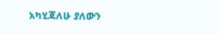አካሂጃለሁ ያለውን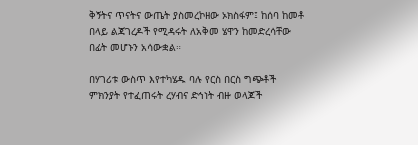ቅኝትና ጥናትና ውጤት ያስመረኮዘው ኦክስፋም፤ ከሰባ ከመቶ በላይ ልጃገረዶች የሚዳሩት ለአቅመ ሄዋን ከመድረሳቸው በፊት መሆኑን አሳውቋል።

በሃገሪቱ ውስጥ እየተካሄዱ ባሉ የርስ በርስ ግጭቶች ምክንያት የተፈጠሩት ረሃብና ድኅነት ብዙ ወላጆች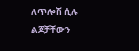ለጥሎሽ ሲሉ ልጆቻቸውን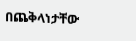በጨቅላነታቸው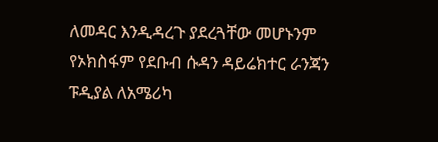ለመዳር እንዲዳረጉ ያደረጓቸው መሆኑንም የኦክስፋም የደቡብ ሱዳን ዳይሬክተር ራንጃን ፑዲያል ለአሜሪካ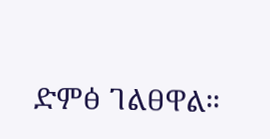ድምፅ ገልፀዋል።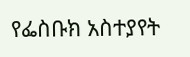የፌስቡክ አስተያየት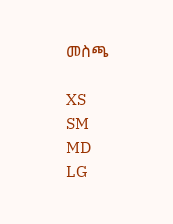መስጫ

XS
SM
MD
LG